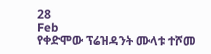28
Feb
የቀድሞው ፕሬዝዳንት ሙላቱ ተሾመ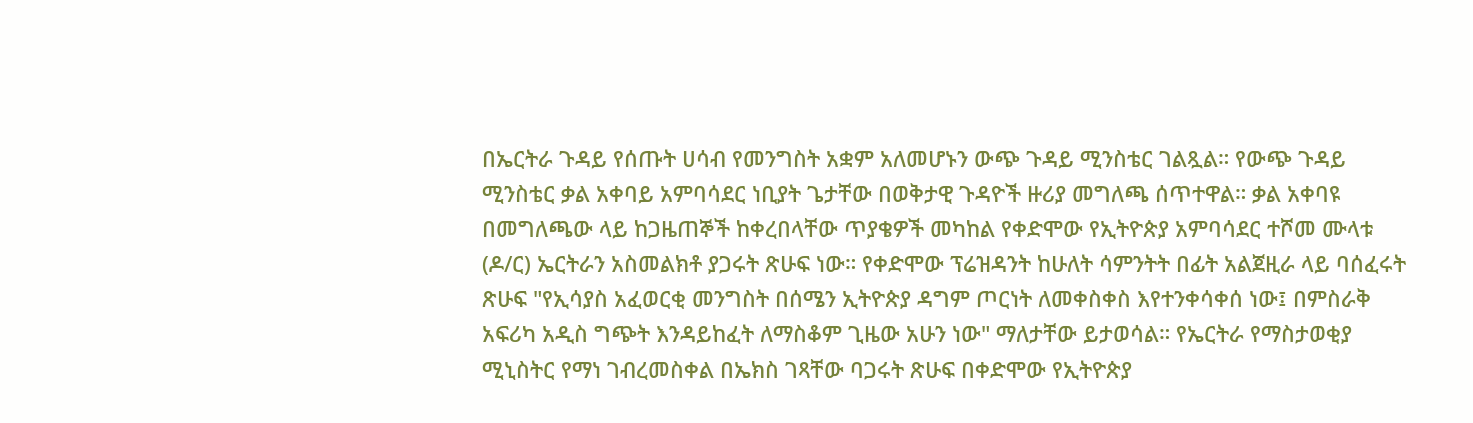በኤርትራ ጉዳይ የሰጡት ሀሳብ የመንግስት አቋም አለመሆኑን ውጭ ጉዳይ ሚንስቴር ገልጿል። የውጭ ጉዳይ ሚንስቴር ቃል አቀባይ አምባሳደር ነቢያት ጌታቸው በወቅታዊ ጉዳዮች ዙሪያ መግለጫ ሰጥተዋል። ቃል አቀባዩ በመግለጫው ላይ ከጋዜጠኞች ከቀረበላቸው ጥያቄዎች መካከል የቀድሞው የኢትዮጵያ አምባሳደር ተሾመ ሙላቱ (ዶ/ር) ኤርትራን አስመልክቶ ያጋሩት ጽሁፍ ነው። የቀድሞው ፕሬዝዳንት ከሁለት ሳምንትት በፊት አልጀዚራ ላይ ባሰፈሩት ጽሁፍ "የኢሳያስ አፈወርቂ መንግስት በሰሜን ኢትዮጵያ ዳግም ጦርነት ለመቀስቀስ እየተንቀሳቀሰ ነው፤ በምስራቅ አፍሪካ አዲስ ግጭት እንዳይከፈት ለማስቆም ጊዜው አሁን ነው" ማለታቸው ይታወሳል። የኤርትራ የማስታወቂያ ሚኒስትር የማነ ገብረመስቀል በኤክስ ገጻቸው ባጋሩት ጽሁፍ በቀድሞው የኢትዮጵያ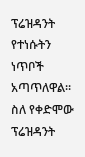ፕሬዝዳንት የተነሱትን ነጥቦች አጣጥለዋል። ስለ የቀድሞው ፕሬዝዳንት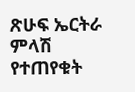ጽሁፍ ኤርትራ ምላሽ የተጠየቁት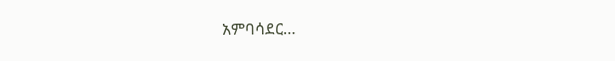አምባሳደር…